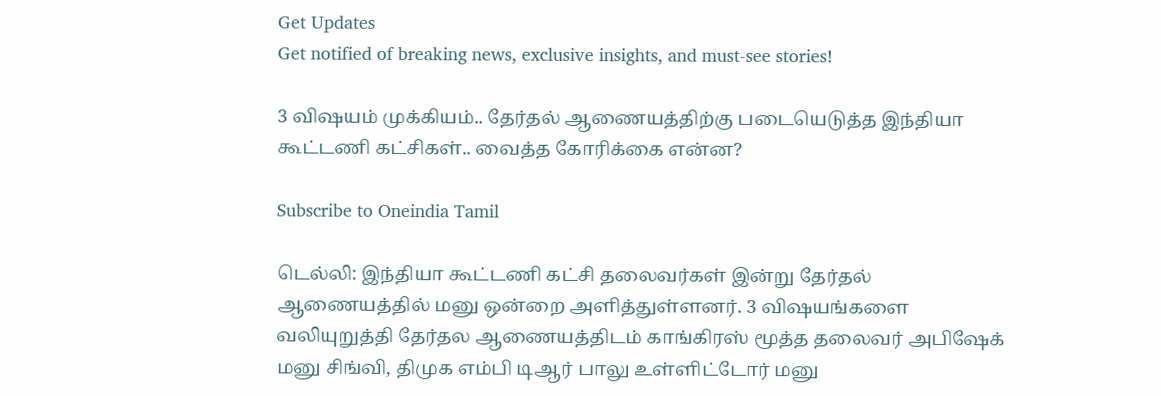Get Updates
Get notified of breaking news, exclusive insights, and must-see stories!

3 விஷயம் முக்கியம்.. தேர்தல் ஆணையத்திற்கு படையெடுத்த இந்தியா கூட்டணி கட்சிகள்.. வைத்த கோரிக்கை என்ன?

Subscribe to Oneindia Tamil

டெல்லி: இந்தியா கூட்டணி கட்சி தலைவர்கள் இன்று தேர்தல் ஆணையத்தில் மனு ஒன்றை அளித்துள்ளனர். 3 விஷயங்களை வலியுறுத்தி தேர்தல ஆணையத்திடம் காங்கிரஸ் மூத்த தலைவர் அபிஷேக் மனு சிங்வி, திமுக எம்பி டிஆர் பாலு உள்ளிட்டோர் மனு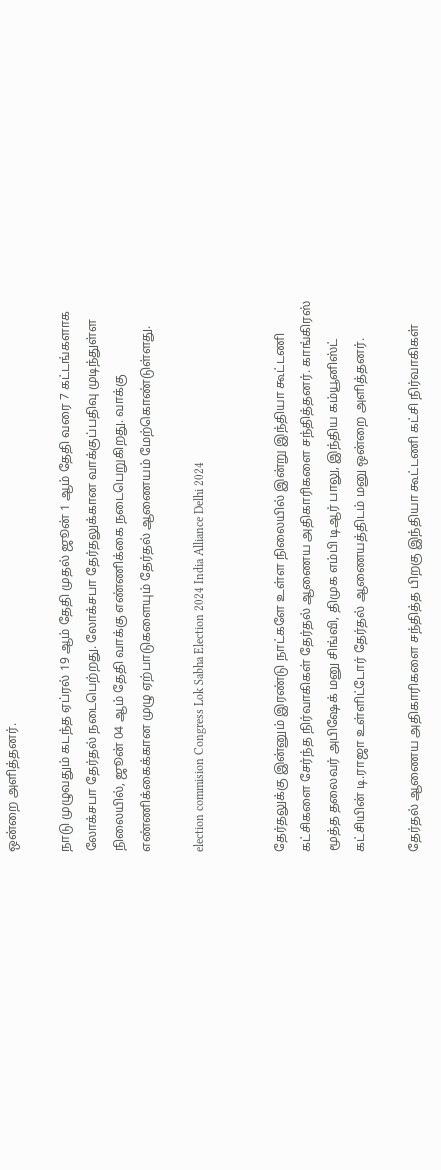ஒன்றை அளித்தனர்.

நாடு முழுவதும் கடந்த ஏப்ரல் 19 ஆம் தேதி முதல் ஜூன் 1 ஆம் தேதி வரை 7 கட்டங்களாக லோக்சபா தேர்தல் நடைபெற்றது. லோக்சபா தேர்தலுக்கான வாக்குப்பதிவு முடிந்துள்ள நிலையில், ஜூன் 04 ஆம் தேதி வாக்கு எண்ணிக்கை நடைபெறுகிறது. வாக்கு எண்ணிக்கைக்கான முழு ஏற்பாடுகளையும் தேர்தல் ஆணையம் மேற்கொண்டுள்ளது.

election commision Congress Lok Sabha Election 2024 India Alliance Delhi 2024


தேர்தலுக்கு இன்னும் இரண்டு நாட்களே உள்ள நிலையில் இன்று இந்தியா கூட்டணி கட்சிகளை சேர்ந்த நிர்வாகிகள் தேர்தல் ஆணைய அதிகாரிகளை சந்தித்தனர். காங்கிரஸ் மூத்த தலைவர் அபிஷேக் மனு சிங்வி, திமுக எம்பி டிஆர் பாலு, இந்திய கம்யூனிஸ்ட் கட்சியின் டி.ராஜா உள்ளிட்டோர் தேர்தல் ஆணையத்திடம் மனு ஒன்றை அளித்தனர்.

தேர்தல் ஆணைய அதிகாரிகளை சந்தித்த பிறகு இந்தியா கூட்டணி கட்சி நிர்வாகிகள்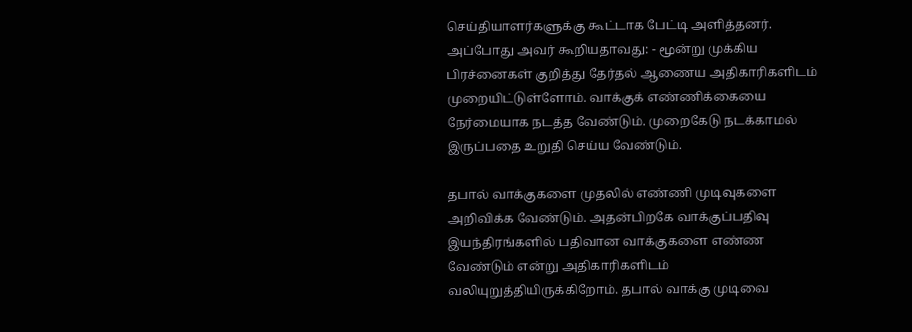செய்தியாளர்களுக்கு கூட்டாக பேட்டி அளித்தனர். அப்போது அவர் கூறியதாவது: - மூன்று முக்கிய பிரச்னைகள் குறித்து தேர்தல் ஆணைய அதிகாரிகளிடம் முறையிட்டுள்ளோம். வாக்குக் எண்ணிக்கையை நேர்மையாக நடத்த வேண்டும். முறைகேடு நடக்காமல் இருப்பதை உறுதி செய்ய வேண்டும்.

தபால் வாக்குகளை முதலில் எண்ணி முடிவுகளை அறிவிக்க வேண்டும். அதன்பிறகே வாக்குப்பதிவு இயந்திரங்களில் பதிவான வாக்குகளை எண்ண வேண்டும் என்று அதிகாரிகளிடம் வலியுறுத்தியிருக்கிறோம். தபால் வாக்கு முடிவை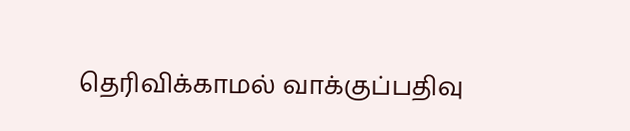தெரிவிக்காமல் வாக்குப்பதிவு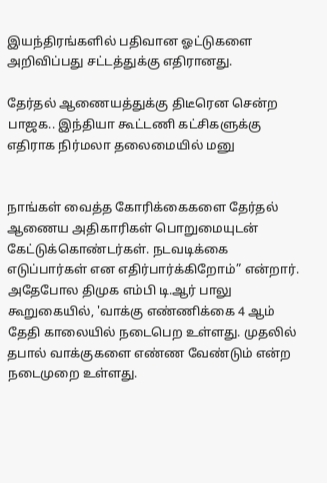இயந்திரங்களில் பதிவான ஓட்டுகளை அறிவிப்பது சட்டத்துக்கு எதிரானது.

தேர்தல் ஆணையத்துக்கு திடீரென சென்ற பாஜக.. இந்தியா கூட்டணி கட்சிகளுக்கு எதிராக நிர்மலா தலைமையில் மனு


நாங்கள் வைத்த கோரிக்கைகளை தேர்தல் ஆணைய அதிகாரிகள் பொறுமையுடன் கேட்டுக்கொண்டர்கள். நடவடிக்கை எடுப்பார்கள் என எதிர்பார்க்கிறோம்” என்றார். அதேபோல திமுக எம்பி டி.ஆர் பாலு கூறுகையில், 'வாக்கு எண்ணிக்கை 4 ஆம் தேதி காலையில் நடைபெற உள்ளது. முதலில் தபால் வாக்குகளை எண்ண வேண்டும் என்ற நடைமுறை உள்ளது.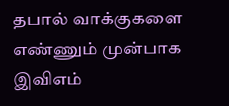தபால் வாக்குகளை எண்ணும் முன்பாக இவிஎம்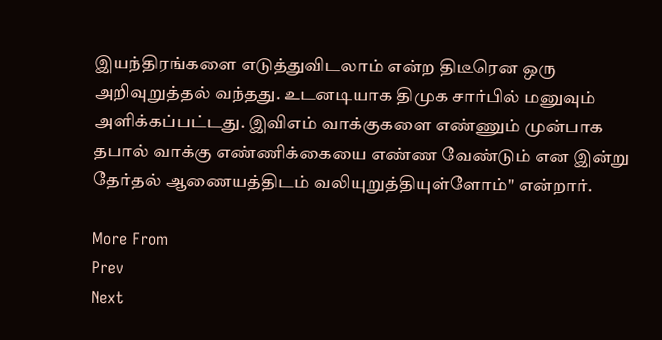இயந்திரங்களை எடுத்துவிடலாம் என்ற திடீரென ஒரு அறிவுறுத்தல் வந்தது. உடனடியாக திமுக சார்பில் மனுவும் அளிக்கப்பட்டது. இவிஎம் வாக்குகளை எண்ணும் முன்பாக தபால் வாக்கு எண்ணிக்கையை எண்ண வேண்டும் என இன்று தேர்தல் ஆணையத்திடம் வலியுறுத்தியுள்ளோம்" என்றார்.

More From
Prev
Next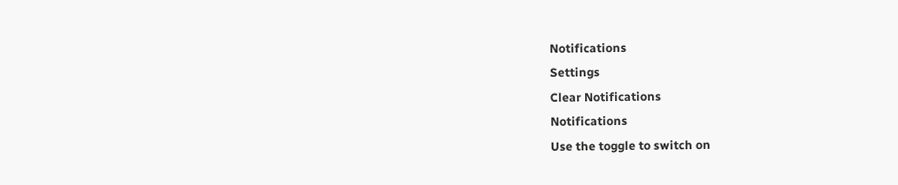Notifications
Settings
Clear Notifications
Notifications
Use the toggle to switch on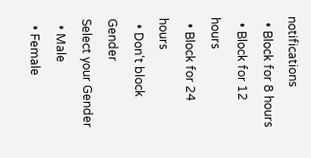notifications
  • Block for 8 hours
  • Block for 12 hours
  • Block for 24 hours
  • Don't block
Gender
Select your Gender
  • Male
  • Female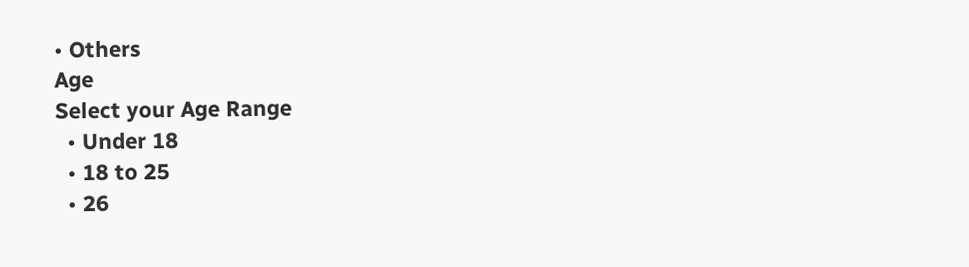• Others
Age
Select your Age Range
  • Under 18
  • 18 to 25
  • 26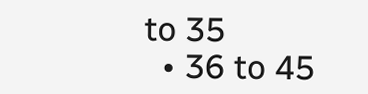to 35
  • 36 to 45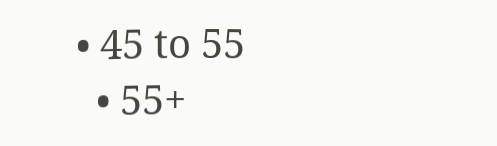• 45 to 55
  • 55+